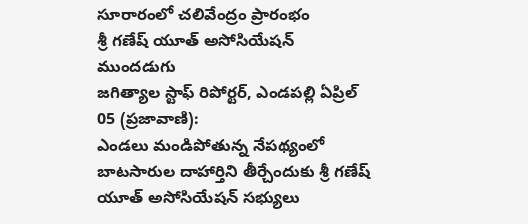సూరారంలో చలివేంద్రం ప్రారంభం
శ్రీ గణేష్ యూత్ అసోసియేషన్ ముందడుగు
జగిత్యాల స్టాఫ్ రిపోర్టర్, ఎండపల్లి ఏప్రిల్ 05 (ప్రజావాణి):
ఎండలు మండిపోతున్న నేపథ్యంలో బాటసారుల దాహార్తిని తీర్చేందుకు శ్రీ గణేష్ యూత్ అసోసియేషన్ సభ్యులు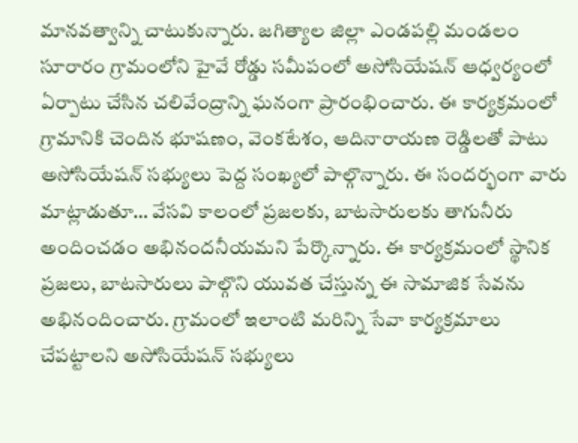మానవత్వాన్ని చాటుకున్నారు. జగిత్యాల జిల్లా ఎండపల్లి మండలం సూరారం గ్రామంలోని హైవే రోడ్డు సమీపంలో అసోసియేషన్ ఆధ్వర్యంలో ఏర్పాటు చేసిన చలివేంద్రాన్ని ఘనంగా ప్రారంభించారు. ఈ కార్యక్రమంలో గ్రామానికి చెందిన భూషణం, వెంకటేశం, ఆదినారాయణ రెడ్డిలతో పాటు అసోసియేషన్ సభ్యులు పెద్ద సంఖ్యలో పాల్గొన్నారు. ఈ సందర్భంగా వారు మాట్లాడుతూ… వేసవి కాలంలో ప్రజలకు, బాటసారులకు తాగునీరు అందించడం అభినందనీయమని పేర్కొన్నారు. ఈ కార్యక్రమంలో స్థానిక ప్రజలు, బాటసారులు పాల్గొని యువత చేస్తున్న ఈ సామాజిక సేవను అభినందించారు. గ్రామంలో ఇలాంటి మరిన్ని సేవా కార్యక్రమాలు చేపట్టాలని అసోసియేషన్ సభ్యులు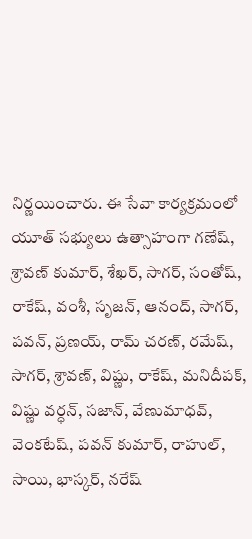నిర్ణయించారు. ఈ సేవా కార్యక్రమంలో యూత్ సభ్యులు ఉత్సాహంగా గణేష్, శ్రావణ్ కుమార్, శేఖర్, సాగర్, సంతోష్, రాకేష్, వంశీ, సృజన్, ఆనంద్, సాగర్, పవన్, ప్రణయ్, రామ్ చరణ్, రమేష్, సాగర్, శ్రావణ్, విష్ణు, రాకేష్, మనిదీపక్, విష్ణు వర్ధన్, సజాన్, వేణుమాధవ్, వెంకటేష్, పవన్ కుమార్, రాహుల్, సాయి, భాస్కర్, నరేష్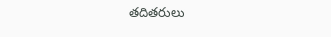తదితరులు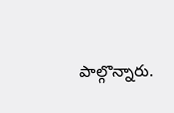పాల్గొన్నారు.